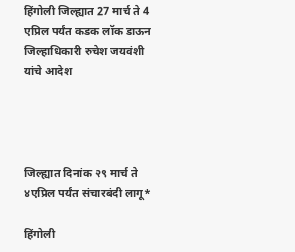हिंगोली जिल्ह्यात 27 मार्च ते 4 एप्रिल पर्यंत कडक लॉक डाऊन जिल्हाधिकारी रुचेश जयवंशी यांचे आदेश




जिल्ह्यात दिनांक २९ मार्च ते ४एप्रिल पर्यंत संचारबंदी लागू*

हिंगोली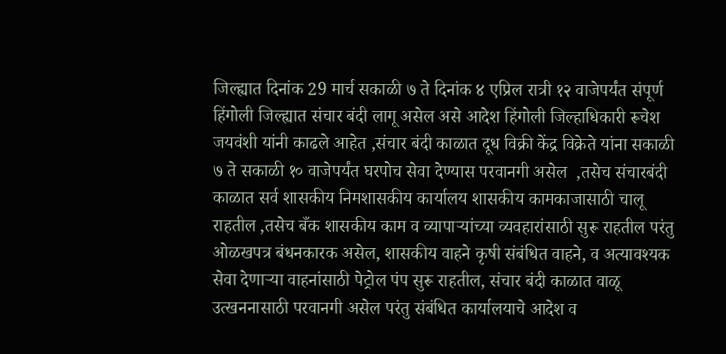जिल्ह्यात दिनांक 29 मार्च सकाळी ७ ते दिनांक ४ एप्रिल रात्री १२ वाजेपर्यंत संपूर्ण हिंगोली जिल्ह्यात संचार बंदी लागू असेल असे आदेश हिंगोली जिल्हाधिकारी रूचेश जयवंशी यांनी काढले आहेत ,संचार बंदी काळात दूध विक्री केंद्र विक्रेते यांना सकाळी ७ ते सकाळी १० वाजेपर्यंत घरपोच सेवा देण्यास परवानगी असेल  ,तसेच संचारबंदी काळात सर्व शासकीय निमशासकीय कार्यालय शासकीय कामकाजासाठी चालू राहतील ,तसेच बँक शासकीय काम व व्यापाऱ्यांच्या व्यवहारांसाठी सुरू राहतील परंतु ओळखपत्र बंधनकारक असेल, शासकीय वाहने कृषी संबंधित वाहने, व अत्यावश्यक सेवा देणाऱ्या वाहनांसाठी पेट्रोल पंप सुरू राहतील, संचार बंदी काळात वाळू उत्खननासाठी परवानगी असेल परंतु संबंधित कार्यालयाचे आदेश व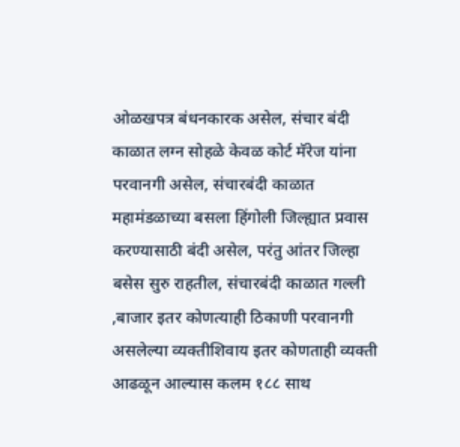ओळखपत्र बंधनकारक असेल, संचार बंदी काळात लग्न सोहळे केवळ कोर्ट मॅरेज यांना परवानगी असेल, संचारबंदी काळात महामंडळाच्या बसला हिंगोली जिल्ह्यात प्रवास करण्यासाठी बंदी असेल, परंतु आंतर जिल्हा बसेस सुरु राहतील, संचारबंदी काळात गल्ली ,बाजार इतर कोणत्याही ठिकाणी परवानगी असलेल्या व्यक्तीशिवाय इतर कोणताही व्यक्ती आढळून आल्यास कलम १८८ साथ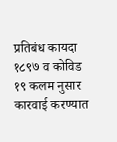प्रतिबंध कायदा १८९७ व कोविड १९ कलम नुसार कारवाई करण्यात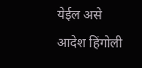येईल असे आदेश हिंगोली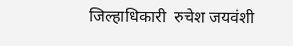जिल्हाधिकारी  रुचेश जयवंशी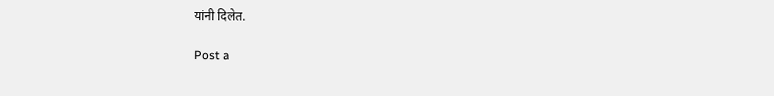यांनी दिलेत.

Post a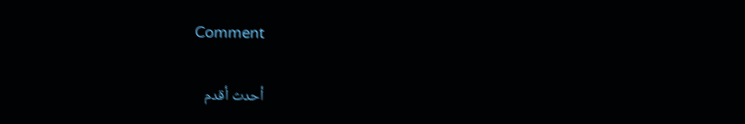Comment

أحدث أقدم